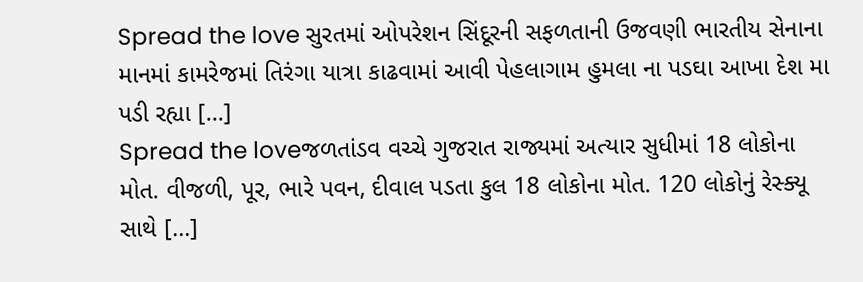Spread the love સુરતમાં ઓપરેશન સિંદૂરની સફળતાની ઉજવણી ભારતીય સેનાના માનમાં કામરેજમાં તિરંગા યાત્રા કાઢવામાં આવી પેહલાગામ હુમલા ના પડઘા આખા દેશ મા પડી રહ્યા […]
Spread the loveજળતાંડવ વચ્ચે ગુજરાત રાજ્યમાં અત્યાર સુધીમાં 18 લોકોના મોત. વીજળી, પૂર, ભારે પવન, દીવાલ પડતા કુલ 18 લોકોના મોત. 120 લોકોનું રેસ્ક્યૂ સાથે […]